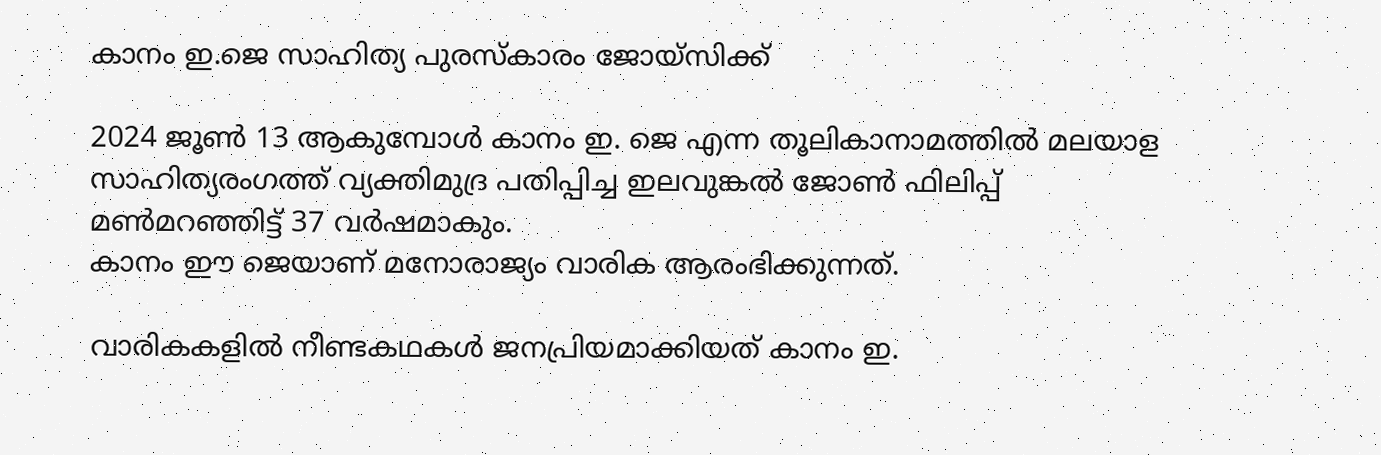കാനം ഇ.ജെ സാഹിത്യ പുരസ്‌കാരം ജോയ്‌സിക്ക്

2024 ജൂൺ 13 ആകുമ്പോൾ കാനം ഇ. ജെ എന്ന തൂലികാനാമത്തിൽ മലയാള സാഹിത്യരംഗത്ത് വ്യക്തിമുദ്ര പതിപ്പിച്ച ഇലവുങ്കൽ ജോൺ ഫിലിപ്പ് മൺമറഞ്ഞിട്ട് 37 വർഷമാകും.
കാനം ഈ ജെയാണ് മനോരാജ്യം വാരിക ആരംഭിക്കുന്നത്.

വാരികകളിൽ നീണ്ടകഥകൾ ജനപ്രിയമാക്കിയത് കാനം ഇ.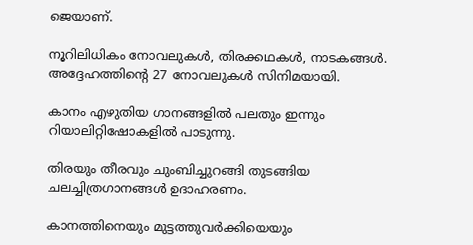ജെയാണ്.

നൂറിലിധികം നോവലുകൾ, തിരക്കഥകൾ, നാടകങ്ങൾ. അദ്ദേഹത്തിന്റെ 27 നോവലുകൾ സിനിമയായി.

കാനം എഴുതിയ ഗാനങ്ങളിൽ പലതും ഇന്നും റിയാലിറ്റിഷോകളിൽ പാടുന്നു.

തിരയും തീരവും ചുംബിച്ചുറങ്ങി തുടങ്ങിയ ചലച്ചിത്രഗാനങ്ങൾ ഉദാഹരണം.

കാനത്തിനെയും മുട്ടത്തുവർക്കിയെയും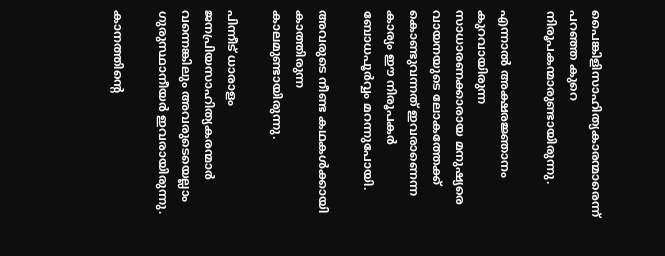പൈങ്കിളിസാഹിത്യകാരന്മാരെന്ന് പറഞ്ഞ കുറെ നിരൂപകന്മാരുണ്ടായിരുന്നു.

എന്നാൽ അക്ഷരജ്ഞാനം കുറവായിരുന്ന സാധാരണക്കാരായ മനുഷ്യരെ വായനയുടെ ലോകത്തേക്ക് കൊണ്ടുവന്നത് ഇവരാണെന്ന കാര്യം ഈ നിരൂപകർ ബോധപൂർവ്വം മറന്നുപോയി.

അവരുടെ നീണ്ട കഥകൾക്കായി കാത്തിരുന്ന കാലമുണ്ടായിരുന്നു.

പിന്നീട് ധാരാളം ജനപ്രിയസാഹിത്യകരന്മാർ വന്നെങ്കിലും അവരുടെയെല്ലാം ഗുരുസ്ഥാനീയർ ഇവരായിരുന്നു.

കാനത്തിന്റെ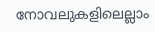നോവലുകളിലെല്ലാം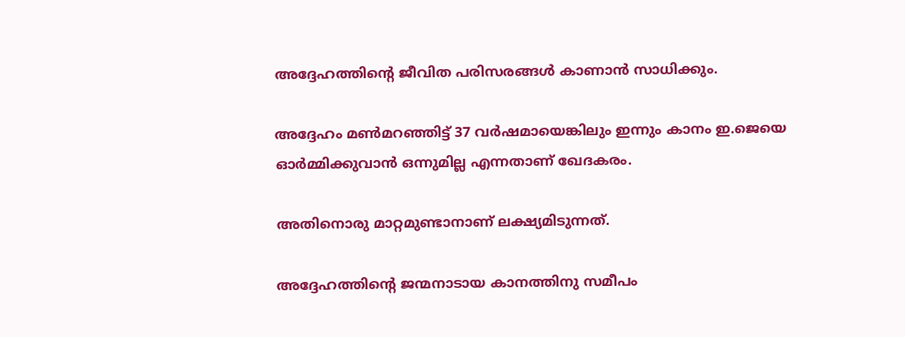അദ്ദേഹത്തിന്റെ ജീവിത പരിസരങ്ങൾ കാണാൻ സാധിക്കും.

അദ്ദേഹം മൺമറഞ്ഞിട്ട് 37 വർഷമായെങ്കിലും ഇന്നും കാനം ഇ.ജെയെ ഓർമ്മിക്കുവാൻ ഒന്നുമില്ല എന്നതാണ് ഖേദകരം.

അതിനൊരു മാറ്റമുണ്ടാനാണ് ലക്ഷ്യമിടുന്നത്.

അദ്ദേഹത്തിന്റെ ജന്മനാടായ കാനത്തിനു സമീപം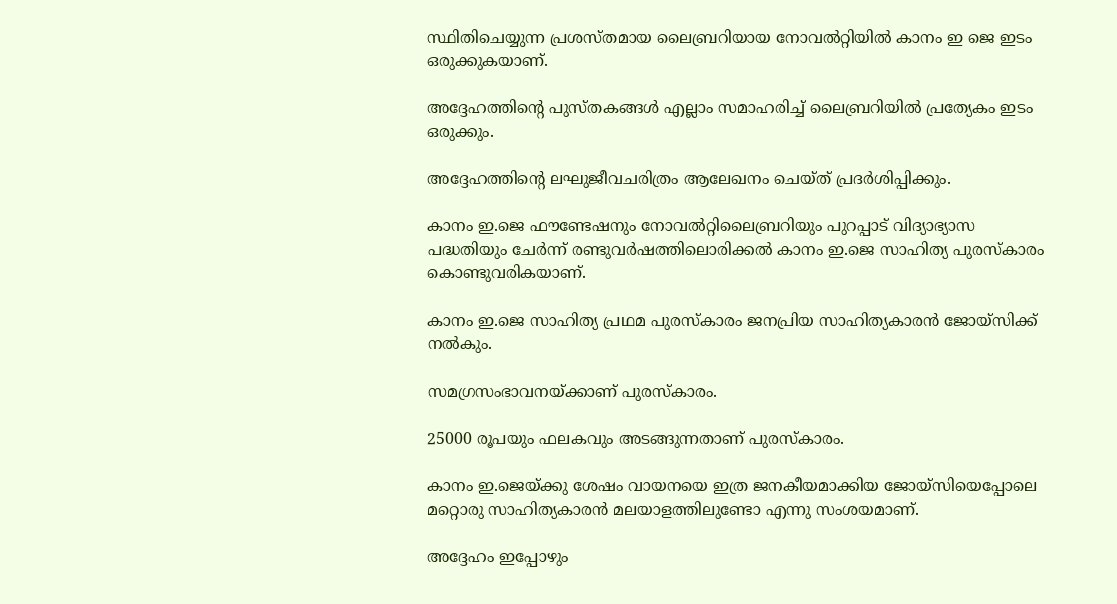സ്ഥിതിചെയ്യുന്ന പ്രശസ്തമായ ലൈബ്രറിയായ നോവൽറ്റിയിൽ കാനം ഇ ജെ ഇടം ഒരുക്കുകയാണ്.

അദ്ദേഹത്തിന്റെ പുസ്തകങ്ങൾ എല്ലാം സമാഹരിച്ച് ലൈബ്രറിയിൽ പ്രത്യേകം ഇടം ഒരുക്കും.

അദ്ദേഹത്തിന്റെ ലഘുജീവചരിത്രം ആലേഖനം ചെയ്ത് പ്രദർശിപ്പിക്കും.

കാനം ഇ.ജെ ഫൗണ്ടേഷനും നോവൽറ്റിലൈബ്രറിയും പുറപ്പാട് വിദ്യാഭ്യാസ പദ്ധതിയും ചേർന്ന് രണ്ടുവർഷത്തിലൊരിക്കൽ കാനം ഇ.ജെ സാഹിത്യ പുരസ്‌കാരം കൊണ്ടുവരികയാണ്.

കാനം ഇ.ജെ സാഹിത്യ പ്രഥമ പുരസ്‌കാരം ജനപ്രിയ സാഹിത്യകാരൻ ജോയ്‌സിക്ക് നൽകും.

സമഗ്രസംഭാവനയ്ക്കാണ് പുരസ്‌കാരം.

25000 രൂപയും ഫലകവും അടങ്ങുന്നതാണ് പുരസ്‌കാരം.

കാനം ഇ.ജെയ്ക്കു ശേഷം വായനയെ ഇത്ര ജനകീയമാക്കിയ ജോയ്‌സിയെപ്പോലെ മറ്റൊരു സാഹിത്യകാരൻ മലയാളത്തിലുണ്ടോ എന്നു സംശയമാണ്.

അദ്ദേഹം ഇപ്പോഴും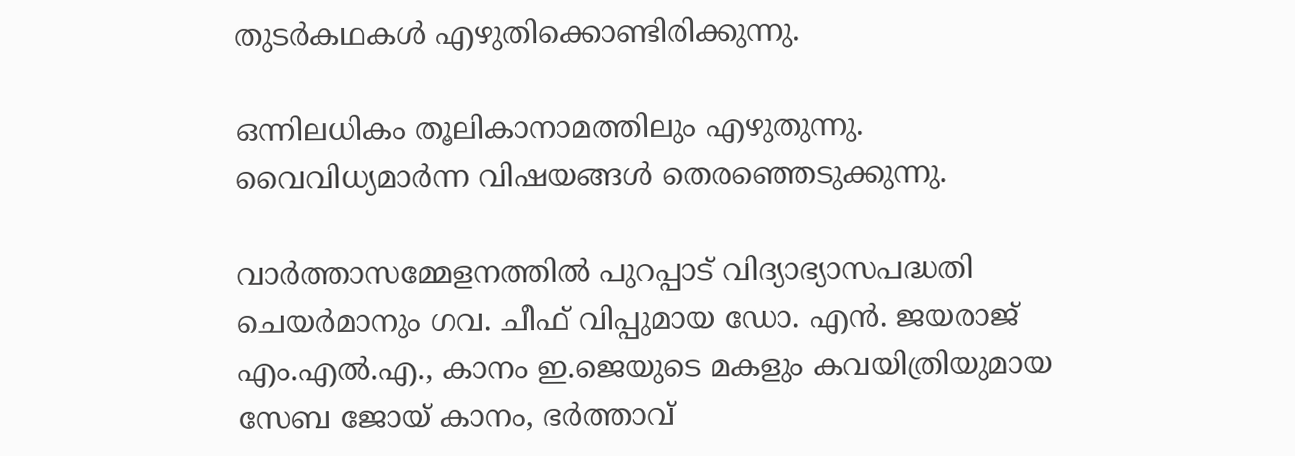തുടർകഥകൾ എഴുതിക്കൊണ്ടിരിക്കുന്നു.

ഒന്നിലധികം തൂലികാനാമത്തിലും എഴുതുന്നു. വൈവിധ്യമാർന്ന വിഷയങ്ങൾ തെരഞ്ഞെടുക്കുന്നു.

വാർത്താസമ്മേളനത്തിൽ പുറപ്പാട് വിദ്യാഭ്യാസപദ്ധതി ചെയർമാനും ഗവ. ചീഫ് വിപ്പുമായ ഡോ. എൻ. ജയരാജ് എം.എൽ.എ., കാനം ഇ.ജെയുടെ മകളും കവയിത്രിയുമായ സേബ ജോയ് കാനം, ഭർത്താവ്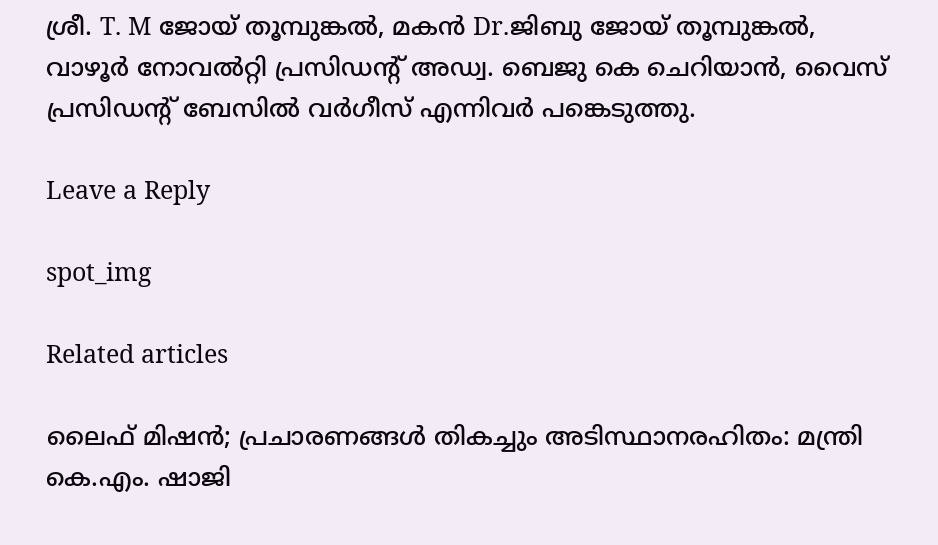ശ്രീ. T. M ജോയ് തൂമ്പുങ്കൽ, മകൻ Dr.ജിബു ജോയ് തൂമ്പുങ്കൽ, വാഴൂർ നോവൽറ്റി പ്രസിഡന്റ് അഡ്വ. ബെജു കെ ചെറിയാൻ, വൈസ് പ്രസിഡന്റ് ബേസിൽ വർഗീസ് എന്നിവർ പങ്കെടുത്തു.

Leave a Reply

spot_img

Related articles

ലൈഫ് മിഷൻ; പ്രചാരണങ്ങള്‍ തികച്ചും അടിസ്ഥാനരഹിതം: മന്ത്രി കെ.എം. ഷാജി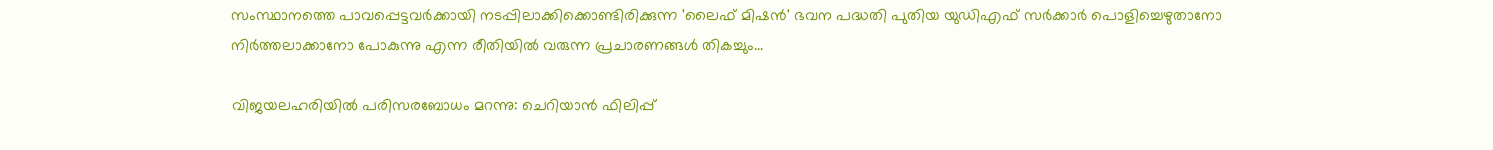സംസ്ഥാനത്തെ പാവപ്പെട്ടവർക്കായി നടപ്പിലാക്കിക്കൊണ്ടിരിക്കുന്ന 'ലൈഫ് മിഷൻ' ഭവന പദ്ധതി പുതിയ യുഡിഎഫ് സർക്കാർ പൊളിച്ചെഴുതാനോ നിർത്തലാക്കാനോ പോകുന്നു എന്ന രീതിയില്‍ വരുന്ന പ്രചാരണങ്ങള്‍ തികച്ചും...

വിജയലഹരിയിൽ പരിസരബോധം മറന്നു: ചെറിയാൻ ഫിലിപ്പ്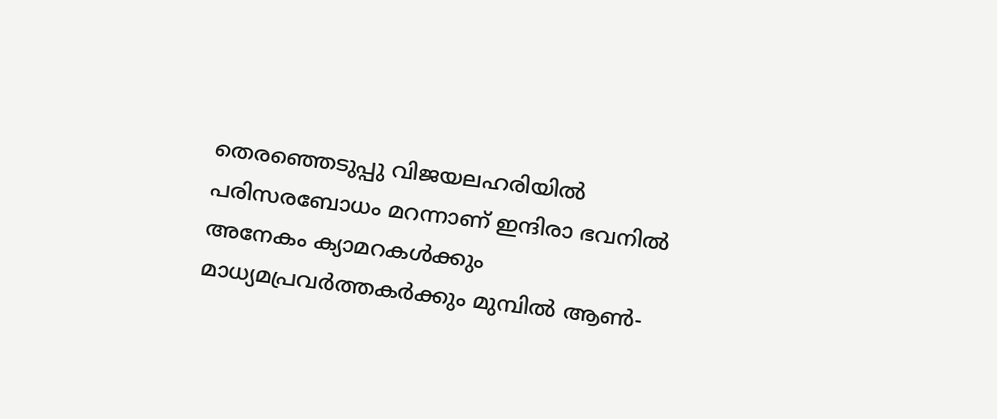തെരഞ്ഞെടുപ്പു വിജയലഹരിയിൽ പരിസരബോധം മറന്നാണ് ഇന്ദിരാ ഭവനിൽ അനേകം ക്യാമറകൾക്കും മാധ്യമപ്രവർത്തകർക്കും മുമ്പിൽ ആൺ-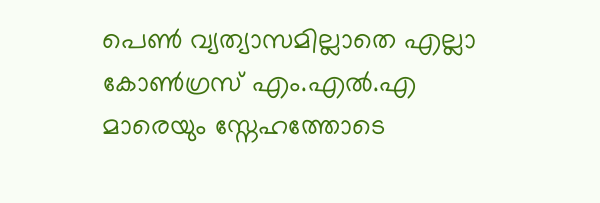പെൺ വ്യത്യാസമില്ലാതെ എല്ലാ കോൺഗ്രസ് എം.എൽ.എ മാരെയും സ്നേഹത്തോടെ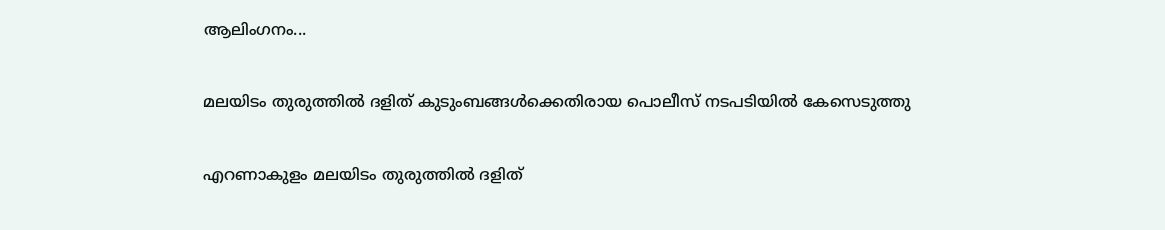ആലിംഗനം...

മലയിടം തുരുത്തില്‍ ദളിത് കുടുംബങ്ങള്‍ക്കെതിരായ പൊലീസ് നടപടിയില്‍ കേസെടുത്തു

എറണാകുളം മലയിടം തുരുത്തില്‍ ദളിത്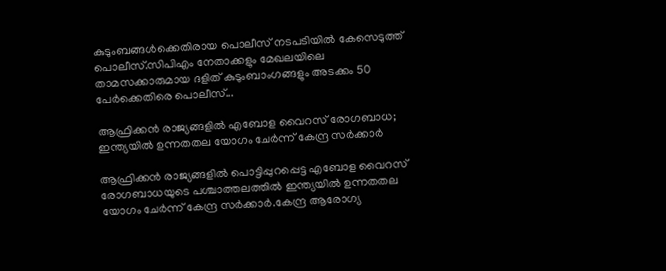കുടുംബങ്ങള്‍ക്കെതിരായ പൊലീസ് നടപടിയില്‍ കേസെടുത്ത് പൊലീസ്.സിപിഎം നേതാക്കളും മേഖലയിലെ താമസക്കാരുമായ ദളിത് കുടുംബാംഗങ്ങളും അടക്കം 50 പേർക്കെതിരെ പൊലീസ്...

ആഫ്രിക്കൻ രാജ്യങ്ങളില്‍ എബോള വൈറസ് രോഗബാധ; ഇന്ത്യയില്‍ ഉന്നതതല യോഗം ചേർന്ന് കേന്ദ്ര സർക്കാർ

ആഫ്രിക്കൻ രാജ്യങ്ങളില്‍ പൊട്ടിപ്പുറപ്പെട്ട എബോള വൈറസ് രോഗബാധയുടെ പശ്ചാത്തലത്തില്‍ ഇന്ത്യയില്‍ ഉന്നതതല യോഗം ചേർന്ന് കേന്ദ്ര സർക്കാർ.കേന്ദ്ര ആരോഗ്യ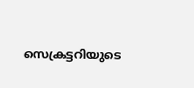സെക്രട്ടറിയുടെ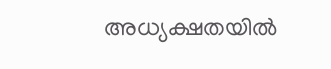അധ്യക്ഷതയില്‍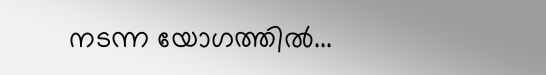നടന്ന യോഗത്തില്‍...